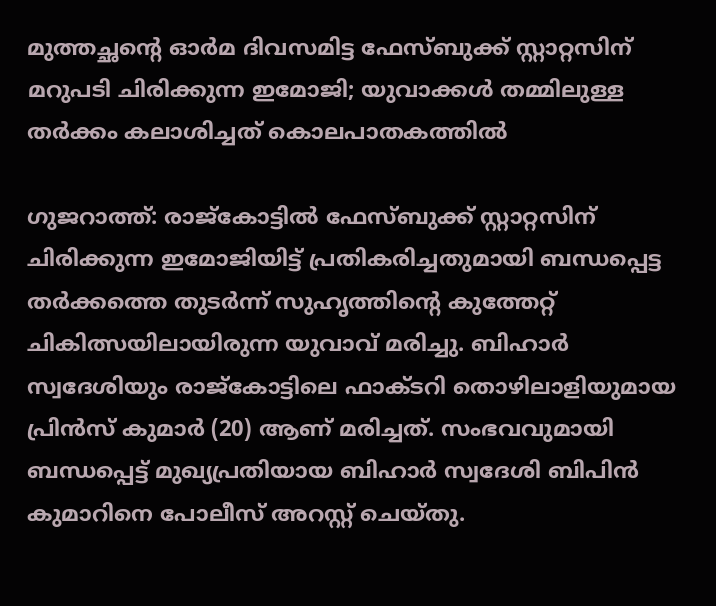മുത്തച്ഛന്റെ ഓർമ ദിവസമിട്ട ഫേസ്ബുക്ക് സ്റ്റാറ്റസിന് മറുപടി ചിരിക്കുന്ന ഇമോജി; യുവാക്കൾ തമ്മിലുള്ള തർക്കം കലാശിച്ചത് കൊലപാതകത്തിൽ

ഗുജറാത്ത്: രാജ്‌കോട്ടിൽ ഫേസ്ബുക്ക് സ്റ്റാറ്റസിന് ചിരിക്കുന്ന ഇമോജിയിട്ട് പ്രതികരിച്ചതുമായി ബന്ധപ്പെട്ട തർക്കത്തെ തുടർന്ന് സുഹൃത്തിന്റെ കുത്തേറ്റ് ചികിത്സയിലായിരുന്ന യുവാവ് മരിച്ചു. ബിഹാർ സ്വദേശിയും രാജ്‌കോട്ടിലെ ഫാക്ടറി തൊഴിലാളിയുമായ പ്രിൻസ് കുമാർ (20) ആണ് മരിച്ചത്. സംഭവവുമായി ബന്ധപ്പെട്ട് മുഖ്യപ്രതിയായ ബിഹാർ സ്വദേശി ബിപിൻ കുമാറിനെ പോലീസ് അറസ്റ്റ് ചെയ്തു.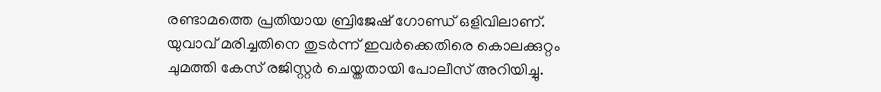രണ്ടാമത്തെ പ്രതിയായ ബ്രിജേഷ് ഗോണ്ഡ് ഒളിവിലാണ്. യുവാവ് മരിച്ചതിനെ തുടർന്ന് ഇവർക്കെതിരെ കൊലക്കുറ്റം ചുമത്തി കേസ് രജിസ്റ്റർ ചെയ്തതായി പോലീസ് അറിയിച്ചു.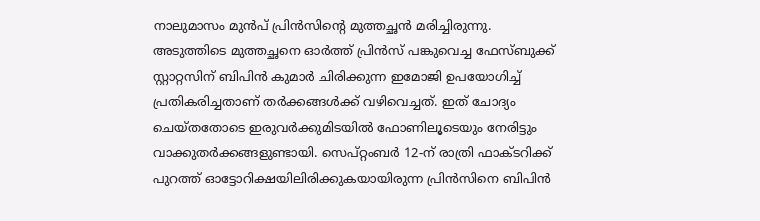നാലുമാസം മുൻപ് പ്രിൻസിന്റെ മുത്തച്ഛൻ മരിച്ചിരുന്നു. അടുത്തിടെ മുത്തച്ഛനെ ഓർത്ത് പ്രിൻസ് പങ്കുവെച്ച ഫേസ്ബുക്ക് സ്റ്റാറ്റസിന് ബിപിൻ കുമാർ ചിരിക്കുന്ന ഇമോജി ഉപയോഗിച്ച് പ്രതികരിച്ചതാണ് തർക്കങ്ങൾക്ക് വഴിവെച്ചത്. ഇത് ചോദ്യം ചെയ്തതോടെ ഇരുവർക്കുമിടയിൽ ഫോണിലൂടെയും നേരിട്ടും വാക്കുതർക്കങ്ങളുണ്ടായി. സെപ്റ്റംബർ 12-ന് രാത്രി ഫാക്ടറിക്ക് പുറത്ത് ഓട്ടോറിക്ഷയിലിരിക്കുകയായിരുന്ന പ്രിൻസിനെ ബിപിൻ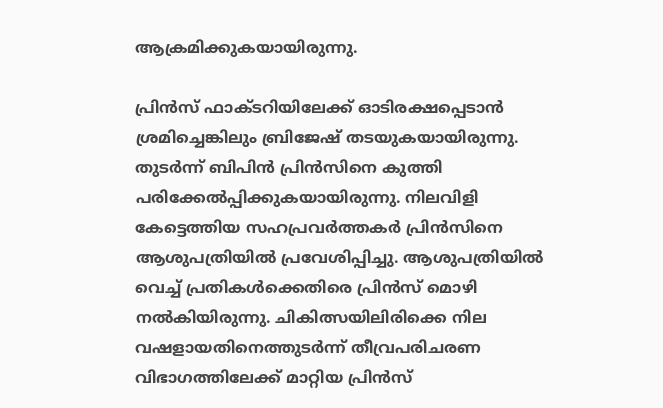ആക്രമിക്കുകയായിരുന്നു.

പ്രിൻസ് ഫാക്ടറിയിലേക്ക് ഓടിരക്ഷപ്പെടാൻ ശ്രമിച്ചെങ്കിലും ബ്രിജേഷ് തടയുകയായിരുന്നു. തുടർന്ന് ബിപിൻ പ്രിൻസിനെ കുത്തി പരിക്കേൽപ്പിക്കുകയായിരുന്നു. നിലവിളി കേട്ടെത്തിയ സഹപ്രവർത്തകർ പ്രിൻസിനെ ആശുപത്രിയിൽ പ്രവേശിപ്പിച്ചു. ആശുപത്രിയിൽ വെച്ച് പ്രതികൾക്കെതിരെ പ്രിൻസ് മൊഴി നൽകിയിരുന്നു. ചികിത്സയിലിരിക്കെ നില വഷളായതിനെത്തുടർന്ന് തീവ്രപരിചരണ വിഭാഗത്തിലേക്ക് മാറ്റിയ പ്രിൻസ്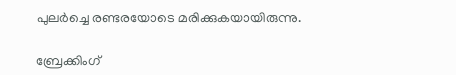പുലർച്ചെ രണ്ടരയോടെ മരിക്കുകയായിരുന്നു.

ബ്രേക്കിംഗ്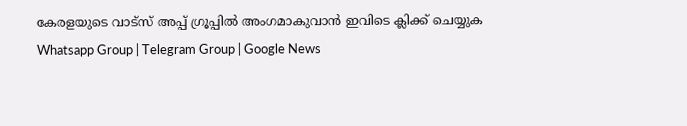കേരളയുടെ വാട്സ് അപ്പ് ഗ്രൂപ്പിൽ അംഗമാകുവാൻ ഇവിടെ ക്ലിക്ക് ചെയ്യുക Whatsapp Group | Telegram Group | Google News